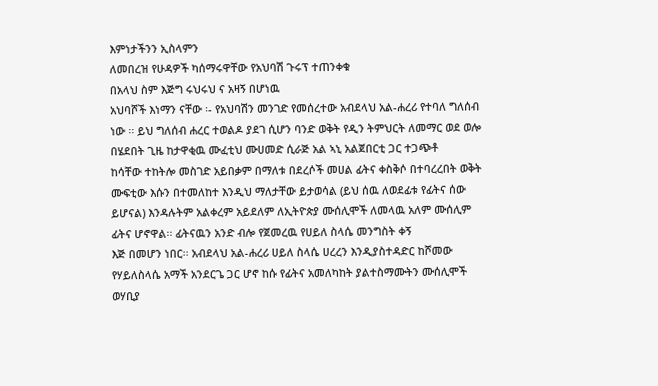እምነታችንን ኢስላምን
ለመበረዝ የሁዳዎች ካሰማሩዋቸው የአህባሽ ጉሩፕ ተጠንቀቁ
በአላህ ስም እጅግ ሩህሩህ ና አዛኝ በሆነዉ
አህባሾች እነማን ናቸው ፡- የአህባሽን መንገድ የመሰረተው አብደላህ አል-ሐረሪ የተባለ ግለሰብ ነው ፡፡ ይህ ግለሰብ ሐረር ተወልዶ ያደገ ሲሆን ባንድ ወቅት የዲን ትምህርት ለመማር ወደ ወሎ በሄደበት ጊዜ ከታዋቂዉ ሙፈቲህ ሙሀመድ ሲራጅ አል ኣኒ አልጀበርቲ ጋር ተጋጭቶ
ከሳቸው ተከትሎ መስገድ አይበቃም በማለቱ በደረሶች መሀል ፊትና ቀስቅሶ በተባረረበት ወቅት ሙፍቲው እሱን በተመለከተ እንዲህ ማለታቸው ይታወሳል (ይህ ሰዉ ለወደፊቱ የፊትና ሰው ይሆናል) እንዳሉትም አልቀረም አይደለም ለኢትዮጵያ ሙሰሊሞች ለመላዉ አለም ሙሰሊም ፊትና ሆኖዋል፡፡ ፊትናዉን አንድ ብሎ የጀመረዉ የሀይለ ስላሴ መንግስት ቀኝ
እጅ በመሆን ነበር፡፡ አብደላህ አል-ሐረሪ ሀይለ ስላሴ ሀረረን እንዲያስተዳድር ከሾመው
የሃይለስላሴ አማች አንደርጌ ጋር ሆኖ ከሱ የፊትና አመለካከት ያልተስማሙትን ሙሰሊሞች ወሃቢያ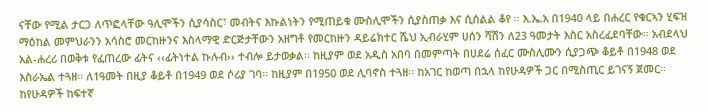ናቸው የሚል ታርጋ ለጥፎላቸው ዓሊሞችን ሲያሳስር፣ መብትና እኩልነትን የሚጠይቁ ሙስሊሞችን ሲያስጠቃ እና ሲሰልል ቆየ ፡፡ እ.ኤ.አ በ1940 ላይ በሐረር የቁርኣን ሂፍዝ ማዕከል መምህራንን አሳስሮ መርከዙንና እስላማዊ ድርጅታቸውን አዘግቶ የመርከዙን ዳይሬክተር ሼህ ኢብራሂም ሀሰን ሻሽን ለ23 ዓመታት እስር አስረፈደባቸው፡፡ አብደላህ አል-ሐረሪ በወቅቱ የፈጠረው ፊትና ‹‹ፊትነተል ኩሉብ›› ተብሎ ይታወቃል፡፡ ከዚያም ወደ አዲስ አበባ በመምጣት በሀደሬ ሰፈር ሙስሊሙን ሲያጋጭ ቆይቶ በ1948 ወደ እስራኤል ተጓዘ፡፡ ለ1ዓመት በዚያ ቆይቶ በ1949 ወደ ሶሪያ ገባ፡፡ ከዚያም በ1950 ወደ ሊባኖስ ተጓዘ፡፡ ከአገር ከወጣ በኋላ ከየሁዳዎች ጋር በሚስጢር ይገናኝ ጀመር። ከየሁዳዎች ከፍተኛ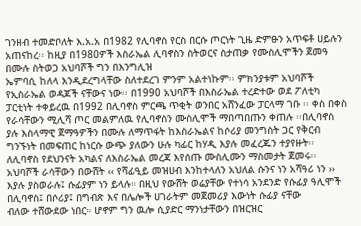ገንዘብ ተመድቦለት እ.አ.አ በ1982 የሊባኖስ የርስ በርሱ ጦርነት ጊዜ ድምፁን አጥፍቶ ሀይሉን አጠናከረ፡፡ ከዚያ በ1980ዎች እስራኤል ሊባኖስን ስትወርና ስታጠቃ የሙስሊሞችን ጀመዓ በሙሉ ስትወጋ አህባሾች ግን በእንግሊዝ
ኤምባሲ ከለላ እንዲደረግላቸው ስለተደረገ ምንም አልተነኩም፡፡ ምክንያቱም አህባሾች የኢስራኤል ወዳጆች ናቸውና ነው፡፡ በ1990 አህባሾች በእስራኤል ተረድተው ወደ ፖለቲካ ፓርቲነት ተቀይረዉ በ1992 በሊባኖስ ምርጫ ጥቂት ወንበር አሸንፈው ፓርላማ ገቡ ፡፡ ቀስ በቀስ የራሳቸውን ሚሊሻ ጦር መልምለዉ የሊባኖስን ሙስሊሞች ማበጣበጡን ቀጠሉ ፡፡በሊባኖስ ያሉ እስላማዊ ጀማዓዎችን በሙሉ ለማጥፋት ከእስራኤልና ከሶሪያ መንግስት ጋር የቅርብ ግንኙነት በመፍጠር ከነርሱ ውጭ ያለውን ሁሉ ካፊር ከሃዲ እያሉ መፈረጁን ተያየዙት፡፡ ለሊባኖስ የደህንናት አካልና ለእስራኤል መረጃ እየሰጡ ሙስሊሙን ማስመታት ጀመሩ፡፡አህባሾች ራሳቸውን በውሸት ‹‹ የሻፊዒይ መዝሀብ እንከተላለን አህለል ሱንና ነን አሻዓሪ ነን ›› እያሉ ያስወራሉ፤ ሱፊያም ነን ይላሉ። በዚህ የውሸት ወሬያቸው የተነሳ አንደንድ የሱፊያ ዓሊሞች
በሊባኖስ፤ በሶሪያ፤ በግብጽ እና በሌሎች ሀገራትም መጀመሪያ እውነት ሱፊያ ናቸው
ብለው ተሸውደው ነበር። ሆኖም ግን ዉሎ ሲያድር ማንነታቸውን በዝርዝር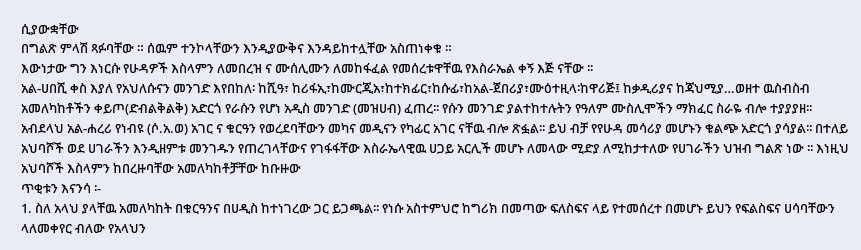ሲያውቋቸው
በግልጽ ምላሽ ጻፉባቸው ። ሰዉም ተንኮላቸውን እንዲያውቅና እንዳይከተሏቸው አስጠነቀቁ ።
እውነታው ግን እነርሱ የሁዳዎች እስላምን ለመበረዝ ና ሙሰሊሙን ለመከፋፈል የመሰረቱዋቸዉ የእስራኤል ቀኝ እጅ ናቸው ፡፡
አል-ሀበሺ ቀስ እያለ የአህለሱናን መንገድ እየበከለ፡ ከሺዓ፣ ከሪፋኢ፣ከሙርጂአ፣ከተክፊር፣ከሱፊ፣ከአል-ጀበሪያ፣ሙዕተዚላ፡ከዋሪጅ፤ ከቃዲሪያና ከጃህሚያ…ወዘተ ዉስብስብ አመለካከቶችን ቀይጦ(ድብልቅልቅ) አድርጎ የራሱን የሆነ አዲስ መንገድ (መዝሀብ) ፈጠረ፡፡ የሱን መንገድ ያልተከተሉትን የዓለም ሙስሊሞችን ማክፈር ስራዬ ብሎ ተያያያዘ፡፡ አብደላህ አል-ሐረሪ የነብዩ (ሶ.አ.ወ) አገር ና ቁርዓን የወረደባቸውን መካና መዲናን የካፊር አገር ናቸዉ ብሎ ጽፏል፡፡ ይህ ብቻ የየሁዳ መሳሪያ መሆኑን ቁልጭ አድርጎ ያሳያል፡፡ በተለይ አህባሾች ወደ ሀገራችን እንዲዘምቱ መንገዱን የጠረገላቸውና የገፋፋቸው እስራኤላዊዉ ሀጋይ አርሊች መሆኑ ለመላው ሚድያ ለሚከታተለው የሀገራችን ህዝብ ግልጽ ነው ፡፡ እነዚህ አህባሾች እስላምን ከበረዙባቸው አመለካከቶቻቸው ከቡዙው
ጥቂቱን እናንሳ ፡-
1. ስለ አላህ ያላቸዉ አመለካከት በቁርዓንና በሀዲስ ከተነገረው ጋር ይጋጫል፡፡ የነሱ አስተምህሮ ከግሪክ በመጣው ፍለስፍና ላይ የተመሰረተ በመሆኑ ይህን የፍልስፍና ሀሳባቸውን ላለመቀየር ብለው የአላህን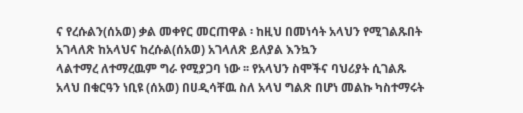ና የረሱልን(ሰአወ) ቃል መቀየር መርጠዋል ፡ ከዚህ በመነሳት አላህን የሚገልጹበት አገላለጽ ከአላህና ከረሱል(ሰአወ) አገላለጽ ይለያል እንኳን
ላልተማረ ለተማረዉም ግራ የሚያጋባ ነው ፡፡ የአላህን ስሞችና ባህሪያት ሲገልጹ አላህ በቁርዓን ነቢዩ (ሰአወ) በሀዲሳቸዉ ስለ አላህ ግልጽ በሆነ መልኩ ካስተማሩት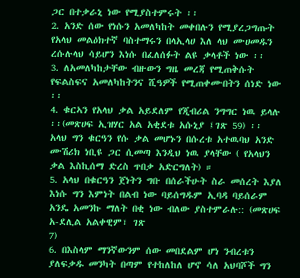ጋር በተቃራኒ ነው የሚያስተምሩት ፡፡
2. አንድ ሰው የነሱን አመለካከት መቀበሉን የሚያረጋግጡት የአላህ መልዕክተኛ ባስተማሩን በላኢላሀ እለ ላህ ሙሀመዱን ረሱሉላህ ሳይሆን እነሱ በፈለሰፉት ልዩ ቃላቶች ነው ፡፡
3. ለአመለካከታቸው ብዙውን ግዜ መረጃ የሚጠቅሱት የፍልስፍና አመለካከትንና ሺዓዎች የሚጠቀሙበትን ሰነድ ነው ፡፡
4. ቁርኣን የአላህ ቃል አይደለም የጂብሪል ንግግር ነዉ ይላሉ ፡፡(መጽሀፍ ኢዝሃር አል አቂደቱ አሱኒያ ፤ገጽ 59) ፡፡ አላህ ግን ቁርዓን የሱ ቃል መሆኑን በሱረቱ አተዉባህ አንድ ሙሽሪክ ነቢዩ ጋር ሲመጣ እንዲህ ነዉ ያላቸው ( የአላህን ቃል እስኪሰማ ድረስ ጥበቃ አድርግለት) ።
5. አላህ በቁርዓን ጀነትን ግቡ በሰራችሁት ስራ መሰረት እያለ እነሱ ግን እምነት በልብ ነው ባይሰግዱም ኢባዳ ባይሰራም አንዴ አመንኩ ማለት በቂ ነው ብለው ያስተምራሉ:: (መጽሀፍ አ-ደሊል አልቀዊም፣ ገጽ
7)
6. በእስላም ማንኛውንም ሰው መበደልም ሆነ ንብረቱን ያለፍቃዱ መንካት በጣም የተከለከለ ሆኖ ሳለ አህባሾች ግን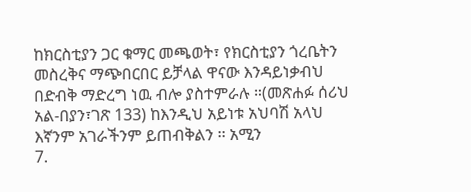ከክርስቲያን ጋር ቁማር መጫወት፣ የክርስቲያን ጎረቤትን መስረቅና ማጭበርበር ይቻላል ዋናው እንዳይነቃብህ በድብቅ ማድረግ ነዉ ብሎ ያስተምራሉ ።(መጽሐፉ ሰሪህ አል-በያን፣ገጽ 133) ከእንዲህ አይነቱ አህባሽ አላህ እኛንም አገራችንም ይጠብቅልን ፡፡ አሚን
7.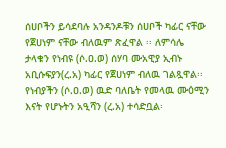ሰሀቦችን ይሳደባሉ አንዳንዶቹን ሰሀቦች ካፊር ናቸው የጀሀነም ናቸው ብለዉም ጽፈዋል ፡፡ ለምሳሌ
ታላቁን የነብዩ (ሶ.ዐ.ወ) ሰሃባ ሙአዊያ ኢብኑ አቢሱፍያን(ረ.አ) ካፊር የጀሀነም ብለዉ ገልጿዋል፡፡ የነብያችን (ሶ.ዐ.ወ) ዉድ ባለቤት የመላዉ ሙዕሚን እናት የሆኑትን አዒሻን (ረ.አ) ተሳድቧል፡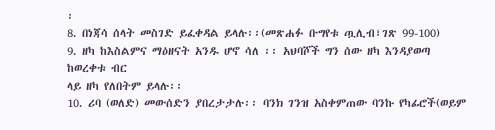፡
8. በነጃሳ ሰላት መስገድ ይፈቀዳል ይላሉ፡፡(መጽሐፉ ቡግየቱ ጧሊብ፣ገጽ 99-100)
9. ዘካ ከእስልምና ማዕዘናት አንዱ ሆኖ ሳለ ፡፡ አህባሾች ግን ሰው ዘካ እንዳያወጣ ከወረቀቱ ብር
ላይ ዘካ የለበትም ይላሉ፡፡
10. ሪባ (ወለድ) መውሰድን ያበረታታሉ፡፡ ባንክ ገንዝ አስቀምጠው ባንኩ የካፊሮች(ወይም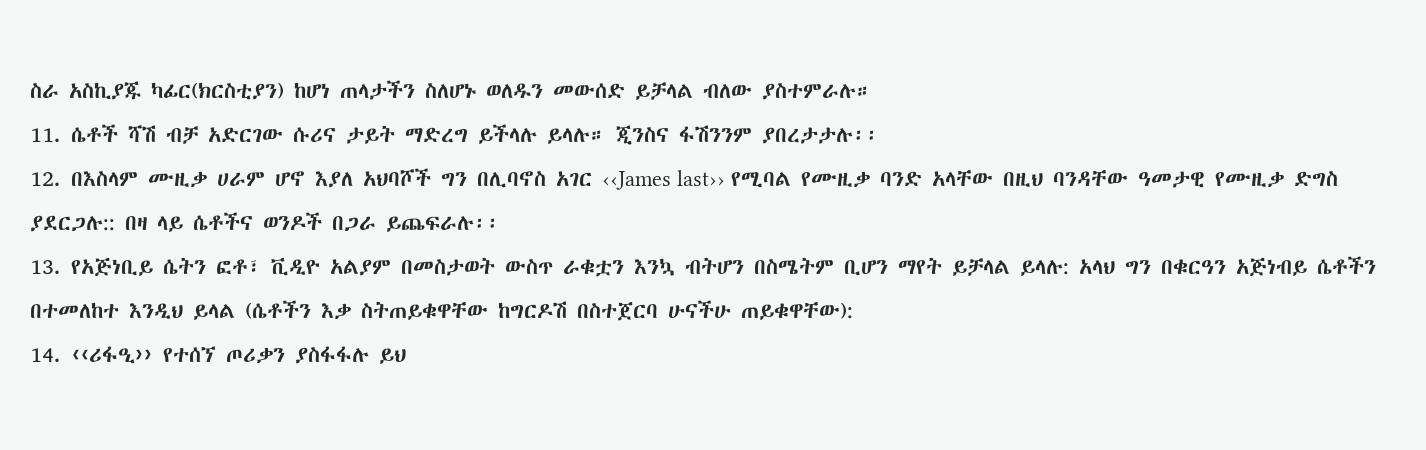ስራ አስኪያጁ ካፊር(ክርስቲያን) ከሆነ ጠላታችን ስለሆኑ ወለዱን መውሰድ ይቻላል ብለው ያስተምራሉ።
11. ሴቶች ሻሽ ብቻ አድርገው ሱሪና ታይት ማድረግ ይችላሉ ይላሉ። ጂንስና ፋሽንንም ያበረታታሉ፡፡
12. በእስላም ሙዚቃ ሀራም ሆኖ እያለ አህባሾች ግን በሊባኖስ አገር ‹‹James last›› የሚባል የሙዚቃ ባንድ አላቸው በዚህ ባንዳቸው ዓመታዊ የሙዚቃ ድግስ ያደርጋሉ:: በዛ ላይ ሴቶችና ወንዶች በጋራ ይጨፍራሉ፡፡
13. የአጅነቢይ ሴትን ፎቶ፣ ቪዲዮ አልያም በመስታወት ውስጥ ራቁቷን እንኳ ብትሆን በስሜትም ቢሆን ማየት ይቻላል ይላሉ: አላህ ግን በቁርዓን አጅነብይ ሴቶችን በተመለከተ እንዲህ ይላል (ሴቶችን እቃ ስትጠይቁዋቸው ከግርዶሽ በስተጀርባ ሁናችሁ ጠይቁዋቸው):
14. ‹‹ሪፋዒ›› የተሰኘ ጦሪቃን ያስፋፋሉ ይህ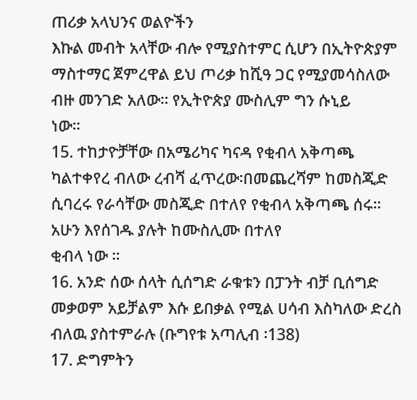ጠሪቃ አላህንና ወልዮችን
እኩል መብት አላቸው ብሎ የሚያስተምር ሲሆን በኢትዮጵያም ማስተማር ጀምረዋል ይህ ጦሪቃ ከሺዓ ጋር የሚያመሳስለው ብዙ መንገድ አለው፡፡ የኢትዮጵያ ሙስሊም ግን ሱኒይ
ነው፡፡
15. ተከታዮቻቸው በአሜሪካና ካናዳ የቂብላ አቅጣጫ ካልተቀየረ ብለው ረብሻ ፈጥረው፡በመጨረሻም ከመስጂድ ሲባረሩ የራሳቸው መስጂድ በተለየ የቂብላ አቅጣጫ ሰሩ። አሁን እየሰገዱ ያሉት ከሙስሊሙ በተለየ
ቂብላ ነው ፡፡
16. አንድ ሰው ሰላት ሲሰግድ ራቁቱን በፓንት ብቻ ቢሰግድ መቃወም አይቻልም እሱ ይበቃል የሚል ሀሳብ እስካለው ድረስ ብለዉ ያስተምራሉ (ቡግየቱ አጣሊብ ፡138)
17. ድግምትን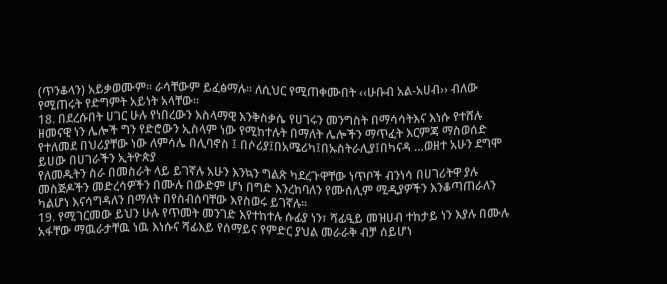(ጥንቆላን) አይቃወሙም። ራሳቸውም ይፈፅማሉ፡፡ ለሲህር የሚጠቀሙበት ‹‹ሁቡብ አል-አሀብ›› ብለው የሚጠሩት የድግምት አይነት አላቸው፡፡
18. በደረሱበት ሀገር ሁሉ የነበረውን እስላማዊ እንቅስቃሴ የሀገሩን መንግስት በማሳሳትእና እነሱ የተሸሉ ዘመናዊ ነን ሌሎች ግን የድሮውን ኢስላም ነው የሚከተሉት በማለት ሌሎችን ማጥፈት እርምጃ ማስወሰድ የተለመደ በህሪያቸው ነው ለምሳሌ በሊባኖስ ፤ በሶሪያ፤በአሜሪካ፤በኡስትራሊያ፤በካናዳ …ወዘተ አሁን ደግሞ ይሀው በሀገራችን ኢትዮጵያ
የለመዱትን ስራ በመስራት ላይ ይገኛሉ አሁን እንኳን ግልጽ ካደረጉዋቸው ነጥቦች ብንነሳ በሀገሪትዋ ያሉ መስጅዶችን መድረሳዎችን በሙሉ በውድም ሆነ በግድ እንረከባለን የሙሰሊም ሚዲያዎችን እንቆጣጠራለን ካልሆነ እናሳግዳለን በማለት በየስብሰባቸው እየስወሩ ይገኛሉ፡፡
19. የሚገርመው ይህን ሁሉ የጥመት መንገድ እየተከተሉ ሱፊያ ነን፣ ሻፊዒይ መዝሀብ ተከታይ ነን እያሉ በሙሉ አፋቸው ማዉራታቸዉ ነዉ እነሱና ሻፊእይ የሰማይና የምድር ያህል መራራቅ ብቻ ሰይሆነ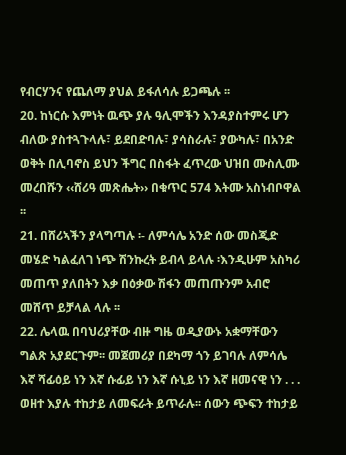የብርሃንና የጨለማ ያህል ይፋለሳሉ ይጋጫሉ ፡፡
20. ከነርሱ እምነት ዉጭ ያሉ ዓሊሞችን እንዳያስተምሩ ሆን ብለው ያስተጓጉላሉ፣ ይደበድባሉ፣ ያሳስራሉ፣ ያውካሉ፣ በአንድ ወቅት በሊባኖስ ይህን ችግር በስፋት ፈጥረው ህዝበ ሙስሊሙ መረበሹን ‹‹ሸሪዓ መጽሔት›› በቁጥር 574 እትሙ አስነብቦዋል ፡፡
21. በሸሪኣችን ያላግጣሉ ፡- ለምሳሌ አንድ ሰው መስጂድ መሄድ ካልፈለገ ነጭ ሽንኩረት ይብላ ይላሉ ፡እንዲሁም አስካሪ መጠጥ ያለበትን እቃ በዕቃው ሽፋን መጠጡንም አብሮ መሸጥ ይቻላል ላሉ ፡፡
22. ሌላዉ በባህሪያቸው ብዙ ግዜ ወዲያውኑ አቋማቸውን ግልጽ አያደርጉም፡፡ መጀመሪያ በደካማ ጎን ይገባሉ ለምሳሌ እኛ ሻፊዕይ ነን እኛ ሱፊይ ነን እኛ ሱኒይ ነን እኛ ዘመናዊ ነን . . . ወዘተ እያሉ ተከታይ ለመፍራት ይጥራሉ፡፡ ሰውን ጭፍን ተከታይ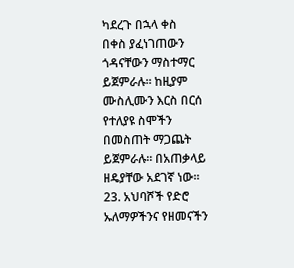ካደረጉ በኋላ ቀስ
በቀስ ያፈነገጠውን ጎዳናቸውን ማስተማር ይጀምራሉ፡፡ ከዚያም ሙስሊሙን እርስ በርሰ የተለያዩ ስሞችን በመስጠት ማጋጨት ይጀምራሉ፡፡ በአጠቃላይ ዘዴያቸው አደገኛ ነው፡፡
23. አህባሾች የድሮ ኡለማዎችንና የዘመናችን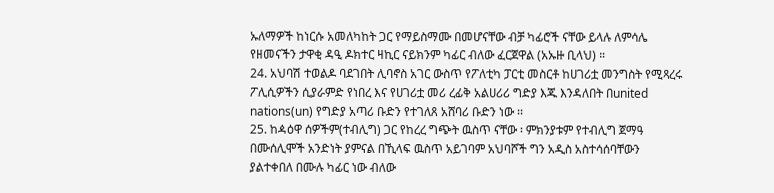ኡለማዎች ከነርሱ አመለካከት ጋር የማይስማሙ በመሆናቸው ብቻ ካፊሮች ናቸው ይላሉ ለምሳሌ የዘመናችን ታዋቂ ዳዒ ዶክተር ዛኪር ናይክንም ካፊር ብለው ፈርጀዋል (አኡዙ ቢላህ) ።
24. አህባሽ ተወልዶ ባደገበት ሊባኖስ አገር ውስጥ የፖለቲካ ፓርቲ መስርቶ ከሀገሪቷ መንግስት የሚጻረሩ ፖሊሲዎችን ሲያራምድ የነበረ እና የሀገሪቷ መሪ ረፊቅ አልሀሪሪ ግድያ እጁ እንዳለበት በunited nations(un) የግድያ አጣሪ ቡድን የተገለጸ አሸባሪ ቡድን ነው ፡፡
25. ከዻዕዋ ሰዎችም(ተብሊግ) ጋር የከረረ ግጭት ዉስጥ ናቸው ፡ ምክንያቱም የተብሊግ ጀማዓ በሙሰሊሞች አንድነት ያምናል በኺላፍ ዉስጥ አይገባም አህባሾች ግን አዲስ አስተሳሰባቸውን ያልተቀበለ በሙሉ ካፊር ነው ብለው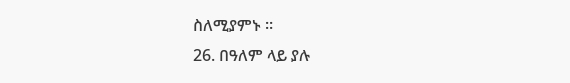ስለሚያምኑ ።
26. በዓለም ላይ ያሉ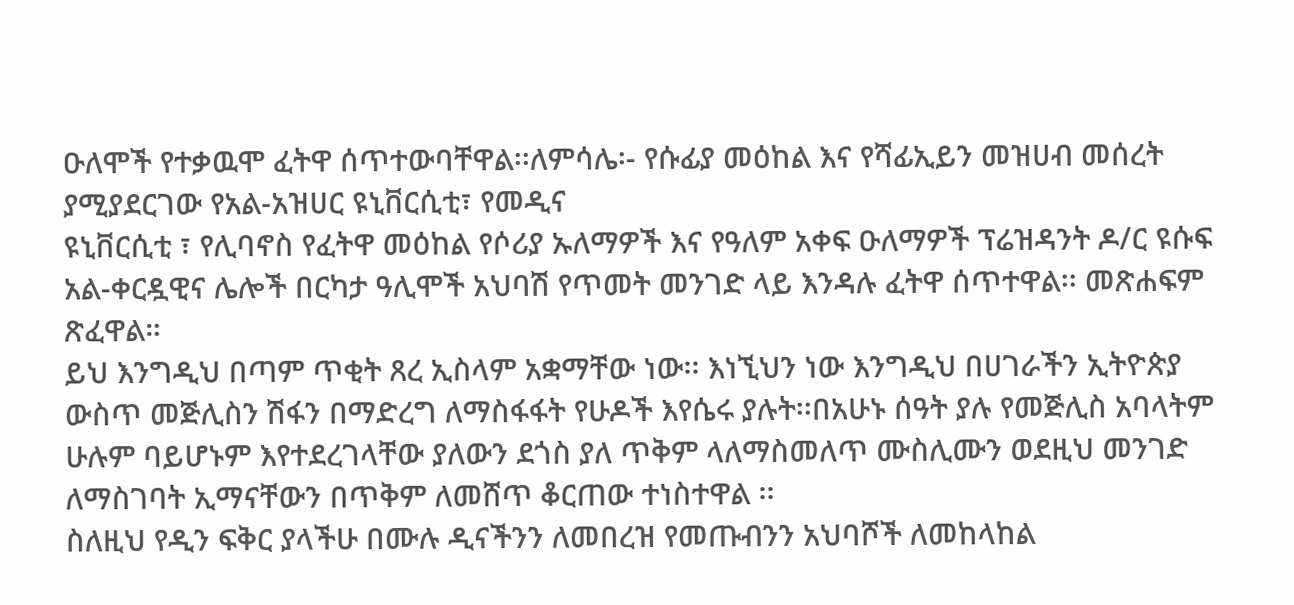ዑለሞች የተቃዉሞ ፈትዋ ሰጥተውባቸዋል፡፡ለምሳሌ፡- የሱፊያ መዕከል እና የሻፊኢይን መዝሀብ መሰረት ያሚያደርገው የአል-አዝሀር ዩኒቨርሲቲ፣ የመዲና
ዩኒቨርሲቲ ፣ የሊባኖስ የፈትዋ መዕከል የሶሪያ ኡለማዎች እና የዓለም አቀፍ ዑለማዎች ፕሬዝዳንት ዶ/ር ዩሱፍ አል-ቀርዷዊና ሌሎች በርካታ ዓሊሞች አህባሽ የጥመት መንገድ ላይ እንዳሉ ፈትዋ ሰጥተዋል፡፡ መጽሐፍም ጽፈዋል።
ይህ እንግዲህ በጣም ጥቂት ጸረ ኢስላም አቋማቸው ነው፡፡ እነኚህን ነው እንግዲህ በሀገራችን ኢትዮጵያ ውስጥ መጅሊስን ሽፋን በማድረግ ለማስፋፋት የሁዶች እየሴሩ ያሉት፡፡በአሁኑ ሰዓት ያሉ የመጅሊስ አባላትም ሁሉም ባይሆኑም እየተደረገላቸው ያለውን ደጎስ ያለ ጥቅም ላለማስመለጥ ሙስሊሙን ወደዚህ መንገድ ለማስገባት ኢማናቸውን በጥቅም ለመሸጥ ቆርጠው ተነስተዋል ፡፡
ስለዚህ የዲን ፍቅር ያላችሁ በሙሉ ዲናችንን ለመበረዝ የመጡብንን አህባሾች ለመከላከል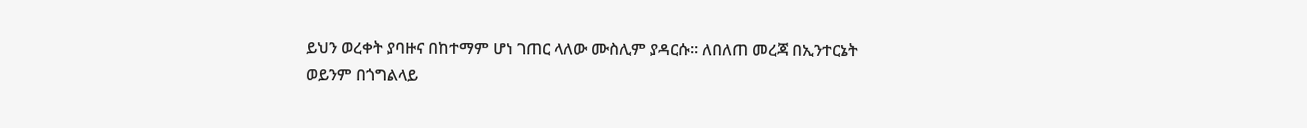ይህን ወረቀት ያባዙና በከተማም ሆነ ገጠር ላለው ሙስሊም ያዳርሱ፡፡ ለበለጠ መረጃ በኢንተርኔት
ወይንም በጎግልላይ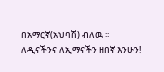በአማርኛ(አህባሽ) ብለዉ ፡፡
ለዲናችንና ለኢማናችን ዘበኛ እንሁን!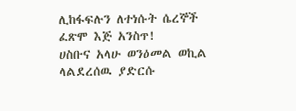ሊከፋፍሉን ለተነሱት ሴረኞች ፈጽሞ እጅ አንስጥ!
ሀስቡና አላሁ ወንዕመል ወኪል
ላልደረሰዉ ያድርሱ